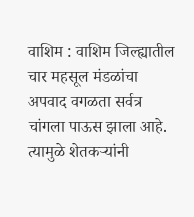वाशिम : वाशिम जिल्ह्यातील चार महसूल मंडळांचा अपवाद वगळता सर्वत्र चांगला पाऊस झाला आहे. त्यामुळे शेतकऱ्यांनी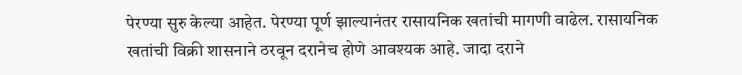पेरण्या सुरु केल्या आहेत. पेरण्या पूर्ण झाल्यानंतर रासायनिक खतांची मागणी वाढेल. रासायनिक खतांची विक्री शासनाने ठरवून दरानेच होणे आवश्यक आहे. जादा दराने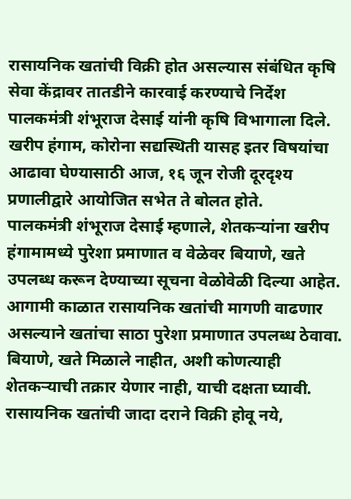रासायनिक खतांची विक्री होत असल्यास संबंधित कृषि सेवा केंद्रावर तातडीने कारवाई करण्याचे निर्देश पालकमंत्री शंभूराज देसाई यांनी कृषि विभागाला दिले. खरीप हंगाम, कोरोना सद्यस्थिती यासह इतर विषयांचा आढावा घेण्यासाठी आज, १६ जून रोजी दूरदृश्य प्रणालीद्वारे आयोजित सभेत ते बोलत होते.
पालकमंत्री शंभूराज देसाई म्हणाले, शेतकऱ्यांना खरीप हंगामामध्ये पुरेशा प्रमाणात व वेळेवर बियाणे, खते उपलब्ध करून देण्याच्या सूचना वेळोवेळी दिल्या आहेत. आगामी काळात रासायनिक खतांची मागणी वाढणार असल्याने खतांचा साठा पुरेशा प्रमाणात उपलब्ध ठेवावा. बियाणे, खते मिळाले नाहीत, अशी कोणत्याही शेतकऱ्याची तक्रार येणार नाही, याची दक्षता घ्यावी. रासायनिक खतांची जादा दराने विक्री होवू नये,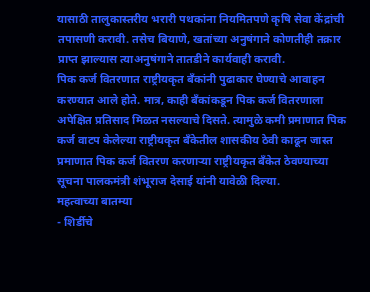यासाठी तालुकास्तरीय भरारी पथकांना नियमितपणे कृषि सेवा केंद्रांची तपासणी करावी. तसेच बियाणे, खतांच्या अनुषंगाने कोणतीही तक्रार प्राप्त झाल्यास त्याअनुषंगाने तातडीने कार्यवाही करावी.
पिक कर्ज वितरणात राष्ट्रीयकृत बँकांनी पुढाकार घेण्याचे आवाहन करण्यात आले होते. मात्र, काही बँकांकडून पिक कर्ज वितरणाला अपेक्षित प्रतिसाद मिळत नसल्याचे दिसते. त्यामुळे कमी प्रमाणात पिक कर्ज वाटप केलेल्या राष्ट्रीयकृत बँकेतील शासकीय ठेवी काढून जास्त प्रमाणात पिक कर्ज वितरण करणाऱ्या राष्ट्रीयकृत बँकेत ठेवण्याच्या सूचना पालकमंत्री शंभूराज देसाई यांनी यावेळी दिल्या.
महत्वाच्या बातम्या
- शिर्डीचे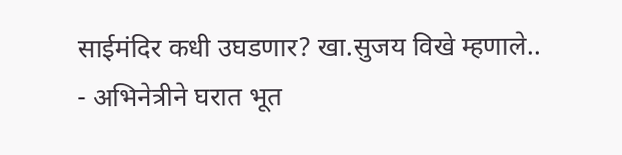साईमंदिर कधी उघडणार? खा.सुजय विखे म्हणाले..
- अभिनेत्रीने घरात भूत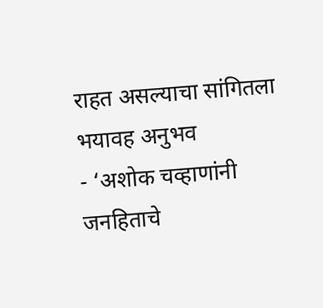राहत असल्याचा सांगितला भयावह अनुभव
- ‘अशोक चव्हाणांनी जनहिताचे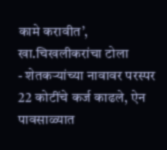कामे करावीत’, खा.चिखलीकरांचा टोला
- शेतकऱ्यांच्या नावावर परस्पर 22 कोटींचे कर्ज काढले, ऐन पावसाळ्यात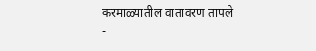करमाळ्यातील वातावरण तापले
-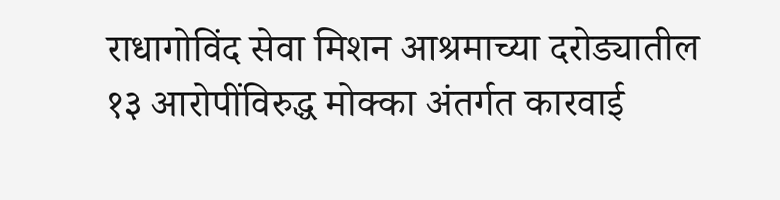राधागोविंद सेवा मिशन आश्रमाच्या दरोड्यातील १३ आरोपींविरुद्ध मोक्का अंतर्गत कारवाई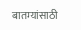बातम्यांसाठी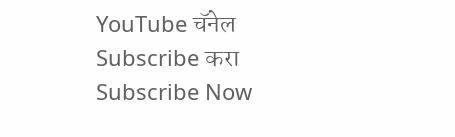YouTube चॅनेल Subscribe करा
Subscribe Now